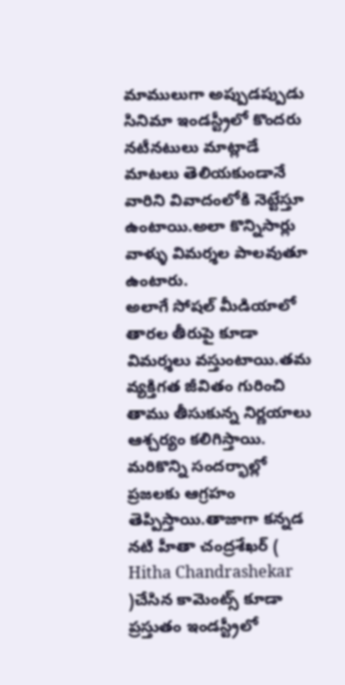మాములుగా అప్పుడప్పుడు సినిమా ఇండస్ట్రీలో కొందరు నటీనటులు మాట్లాడే మాటలు తెలియకుండానే వారిని వివాదంలోకి నెట్టేస్తూ ఉంటాయి.అలా కొన్నిసార్లు వాళ్ళు విమర్శల పాలవుతూ ఉంటారు.
అలాగే సోషల్ మీడియాలో తారల తీరుపై కూడా విమర్శలు వస్తుంటాయి.తమ వ్యక్తిగత జీవితం గురించి తాము తీసుకున్న నిర్ణయాలు ఆశ్చర్యం కలిగిస్తాయి.
మరికొన్ని సందర్భాల్లో ప్రజలకు ఆగ్రహం తెప్పిస్తాయి.తాజాగా కన్నడ నటి హీతా చంద్రశేఖర్ ( Hitha Chandrashekar )చేసిన కామెంట్స్ కూడా ప్రస్తుతం ఇండస్ట్రీలో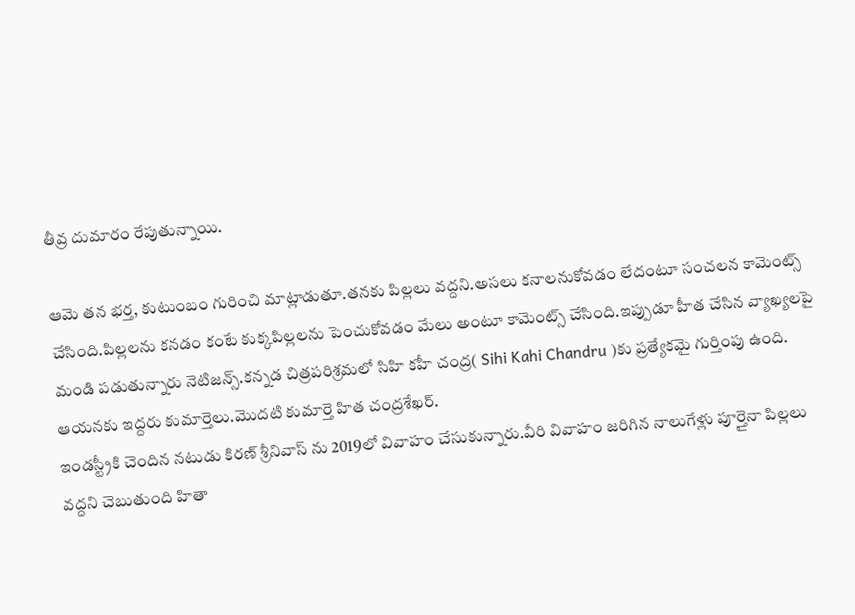తీవ్ర దుమారం రేపుతున్నాయి.

ఆమె తన భర్త, కుటుంబం గురించి మాట్లాడుతూ.తనకు పిల్లలు వద్దని.అసలు కనాలనుకోవడం లేదంటూ సంచలన కామెంట్స్ చేసింది.పిల్లలను కనడం కంటే కుక్కపిల్లలను పెంచుకోవడం మేలు అంటూ కామెంట్స్ చేసింది.ఇప్పుడూ హీత చేసిన వ్యాఖ్యలపై మండి పడుతున్నారు నెటిజన్స్.కన్నడ చిత్రపరిశ్రమలో సిహి కహీ చంద్ర( Sihi Kahi Chandru )కు ప్రత్యేకమై గుర్తింపు ఉంది.
ఆయనకు ఇద్దరు కుమార్తెలు.మొదటి కుమార్తె హిత చంద్రశేఖర్.
ఇండస్ట్రీకి చెందిన నటుడు కిరణ్ శ్రీనివాస్ ను 2019లో వివాహం చేసుకున్నారు.వీరి వివాహం జరిగిన నాలుగేళ్లు పూర్తైనా పిల్లలు వద్దని చెబుతుంది హితా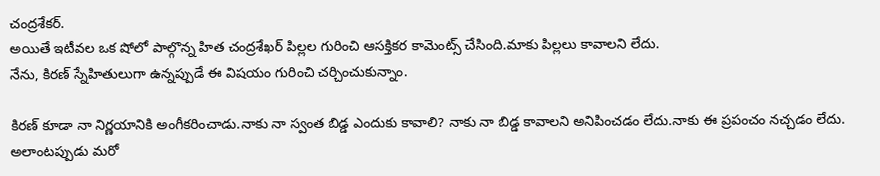చంద్రశేకర్.
అయితే ఇటీవల ఒక షోలో పాల్గొన్న హిత చంద్రశేఖర్ పిల్లల గురించి ఆసక్తికర కామెంట్స్ చేసింది.మాకు పిల్లలు కావాలని లేదు.
నేను, కిరణ్ స్నేహితులుగా ఉన్నప్పుడే ఈ విషయం గురించి చర్చించుకున్నాం.

కిరణ్ కూడా నా నిర్ణయానికి అంగీకరించాడు.నాకు నా స్వంత బిడ్డ ఎందుకు కావాలి? నాకు నా బిడ్డ కావాలని అనిపించడం లేదు.నాకు ఈ ప్రపంచం నచ్చడం లేదు.
అలాంటప్పుడు మరో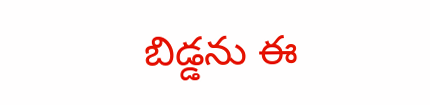బిడ్డను ఈ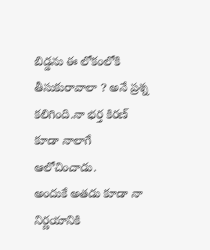బిడ్డను ఈ లోకంలోకి తీసుకురావాలా ? అనే ప్రశ్న కలిగింది.నా భర్త కిరణ్ కూడా నాలాగే ఆలోచించాడు.
అందుకే అతడు కూడా నా నిర్ణయానికి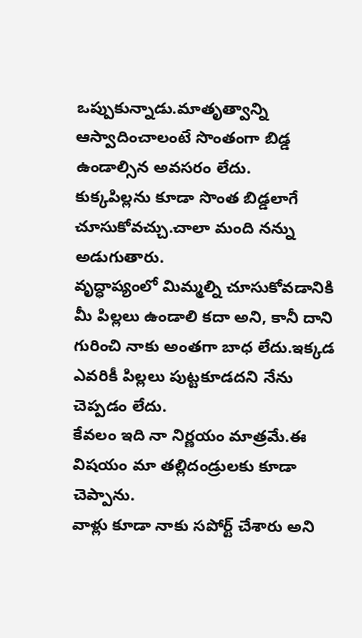ఒప్పుకున్నాడు.మాతృత్వాన్ని ఆస్వాదించాలంటే సొంతంగా బిడ్డ ఉండాల్సిన అవసరం లేదు.
కుక్కపిల్లను కూడా సొంత బిడ్డలాగే చూసుకోవచ్చు.చాలా మంది నన్ను అడుగుతారు.
వృద్ధాప్యంలో మిమ్మల్ని చూసుకోవడానికి మీ పిల్లలు ఉండాలి కదా అని, కానీ దాని గురించి నాకు అంతగా బాధ లేదు.ఇక్కడ ఎవరికీ పిల్లలు పుట్టకూడదని నేను చెప్పడం లేదు.
కేవలం ఇది నా నిర్ణయం మాత్రమే.ఈ విషయం మా తల్లిదండ్రులకు కూడా చెప్పాను.
వాళ్లు కూడా నాకు సపోర్ట్ చేశారు అని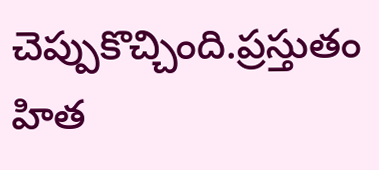చెప్పుకొచ్చింది.ప్రస్తుతం హిత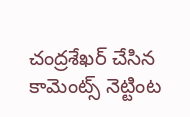చంద్రశేఖర్ చేసిన కామెంట్స్ నెట్టింట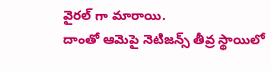వైరల్ గా మారాయి.
దాంతో ఆమెపై నెటిజన్స్ తీవ్ర స్థాయిలో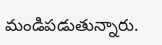మండిపడుతున్నారు.